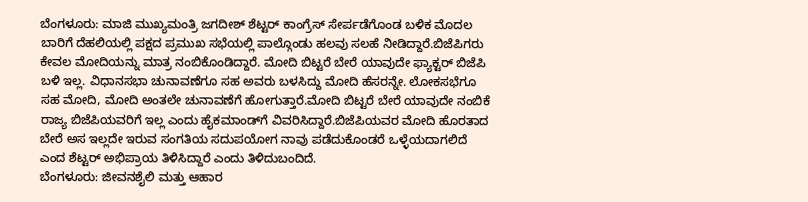ಬೆಂಗಳೂರು: ಮಾಜಿ ಮುಖ್ಯಮಂತ್ರಿ ಜಗದೀಶ್ ಶೆಟ್ಟರ್ ಕಾಂಗ್ರೆಸ್ ಸೇರ್ಪಡೆಗೊಂಡ ಬಳಿಕ ಮೊದಲ ಬಾರಿಗೆ ದೆಹಲಿಯಲ್ಲಿ ಪಕ್ಷದ ಪ್ರಮುಖ ಸಭೆಯಲ್ಲಿ ಪಾಲ್ಗೊಂಡು ಹಲವು ಸಲಹೆ ನೀಡಿದ್ದಾರೆ.ಬಿಜೆಪಿಗರು ಕೇವಲ ಮೋದಿಯನ್ನು ಮಾತ್ರ ನಂಬಿಕೊಂಡಿದ್ದಾರೆ. ಮೋದಿ ಬಿಟ್ಟರೆ ಬೇರೆ ಯಾವುದೇ ಫ್ಯಾಕ್ಟರ್ ಬಿಜೆಪಿ ಬಳಿ ಇಲ್ಲ. ವಿಧಾನಸಭಾ ಚುನಾವಣೆಗೂ ಸಹ ಅವರು ಬಳಸಿದ್ದು ಮೋದಿ ಹೆಸರನ್ನೇ. ಲೋಕಸಭೆಗೂ ಸಹ ಮೋದಿ, ಮೋದಿ ಅಂತಲೇ ಚುನಾವಣೆಗೆ ಹೋಗುತ್ತಾರೆ.ಮೋದಿ ಬಿಟ್ಟರೆ ಬೇರೆ ಯಾವುದೇ ನಂಬಿಕೆ ರಾಜ್ಯ ಬಿಜೆಪಿಯವರಿಗೆ ಇಲ್ಲ ಎಂದು ಹೈಕಮಾಂಡ್‌ಗೆ ವಿವರಿಸಿದ್ದಾರೆ.ಬಿಜೆಪಿಯವರ ಮೋದಿ ಹೊರತಾದ ಬೇರೆ ಅಸ ಇಲ್ಲದೇ ಇರುವ ಸಂಗತಿಯ ಸದುಪಯೋಗ ನಾವು ಪಡೆದುಕೊಂಡರೆ ಒಳ್ಳೆಯದಾಗಲಿದೆ ಎಂದ ಶೆಟ್ಟರ್ ಅಭಿಪ್ರಾಯ ತಿಳಿಸಿದ್ದಾರೆ ಎಂದು ತಿಳಿದುಬಂದಿದೆ.
ಬೆಂಗಳೂರು: ಜೀವನಶೈಲಿ ಮತ್ತು ಆಹಾರ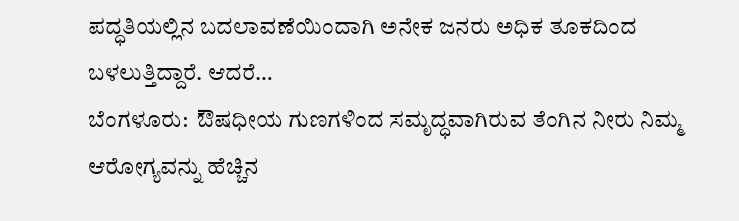ಪದ್ಧತಿಯಲ್ಲಿನ ಬದಲಾವಣೆಯಿಂದಾಗಿ ಅನೇಕ ಜನರು ಅಧಿಕ ತೂಕದಿಂದ ಬಳಲುತ್ತಿದ್ದಾರೆ. ಆದರೆ…
ಬೆಂಗಳೂರು:  ಔಷಧೀಯ ಗುಣಗಳಿಂದ ಸಮೃದ್ಧವಾಗಿರುವ ತೆಂಗಿನ ನೀರು ನಿಮ್ಮ  ಆರೋಗ್ಯವನ್ನು ಹೆಚ್ಚಿನ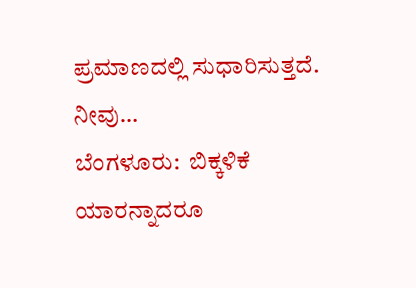ಪ್ರಮಾಣದಲ್ಲಿ ಸುಧಾರಿಸುತ್ತದೆ. ನೀವು…
ಬೆಂಗಳೂರು:  ಬಿಕ್ಕಳಿಕೆ ಯಾರನ್ನಾದರೂ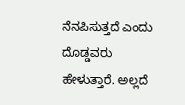ನೆನಪಿಸುತ್ತದೆ ಎಂದು ದೊಡ್ಡವರು ಹೇಳುತ್ತಾರೆ. ಅಲ್ಲದೆ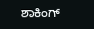ಶಾಕಿಂಗ್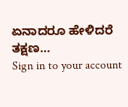ಏನಾದರೂ ಹೇಳಿದರೆ ತಕ್ಷಣ…
Sign in to your account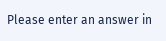Please enter an answer in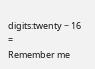digits:twenty − 16 =
Remember me